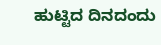ಹುಟ್ಟಿದ ದಿನದಂದು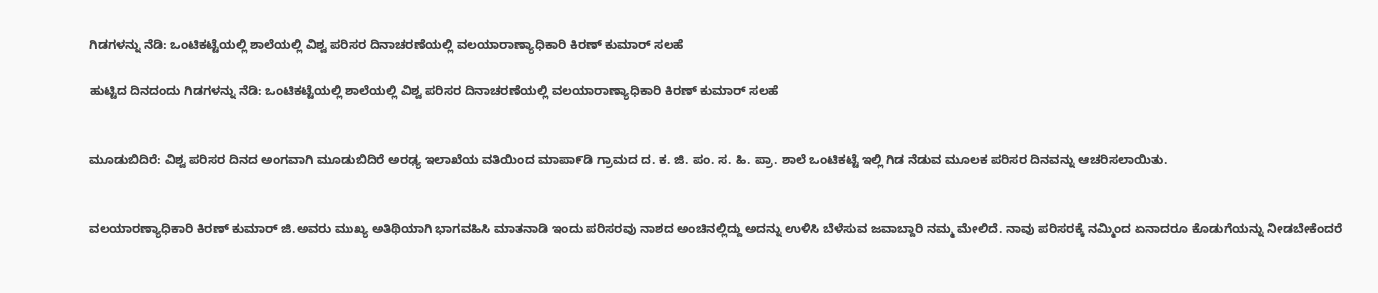ಗಿಡಗಳನ್ನು ನೆಡಿ: ಒಂಟಿಕಟ್ಟೆಯಲ್ಲಿ ಶಾಲೆಯಲ್ಲಿ ವಿಶ್ವ ಪರಿಸರ ದಿನಾಚರಣೆಯಲ್ಲಿ ವಲಯಾರಾಣ್ಯಾಧಿಕಾರಿ ಕಿರಣ್ ಕುಮಾರ್ ಸಲಹೆ

ಹುಟ್ಟಿದ ದಿನದಂದು ಗಿಡಗಳನ್ನು ನೆಡಿ: ಒಂಟಿಕಟ್ಟೆಯಲ್ಲಿ ಶಾಲೆಯಲ್ಲಿ ವಿಶ್ವ ಪರಿಸರ ದಿನಾಚರಣೆಯಲ್ಲಿ ವಲಯಾರಾಣ್ಯಾಧಿಕಾರಿ ಕಿರಣ್ ಕುಮಾರ್ ಸಲಹೆ


ಮೂಡುಬಿದಿರೆ: ವಿಶ್ವ ಪರಿಸರ ದಿನದ ಅಂಗವಾಗಿ ಮೂಡುಬಿದಿರೆ ಅರಢ್ಯ ಇಲಾಖೆಯ ವತಿಯಿಂದ ಮಾಪಾ೯ಡಿ ಗ್ರಾಮದ ದ. ಕ. ಜಿ. ಪಂ. ಸ. ಹಿ. ಪ್ರಾ. ಶಾಲೆ ಒಂಟಿಕಟ್ಟೆ ಇಲ್ಲಿ ಗಿಡ ನೆಡುವ ಮೂಲಕ ಪರಿಸರ ದಿನವನ್ನು ಆಚರಿಸಲಾಯಿತು.


ವಲಯಾರಣ್ಯಾಧಿಕಾರಿ ಕಿರಣ್ ಕುಮಾರ್ ಜಿ.ಅವರು ಮುಖ್ಯ ಅತಿಥಿಯಾಗಿ ಭಾಗವಹಿಸಿ ಮಾತನಾಡಿ ಇಂದು ಪರಿಸರವು ನಾಶದ ಅಂಚಿನಲ್ಲಿದ್ದು ಅದನ್ನು ಉಳಿಸಿ ಬೆಳೆಸುವ ಜವಾಬ್ದಾರಿ ನಮ್ಮ ಮೇಲಿದೆ. ನಾವು ಪರಿಸರಕ್ಕೆ ನಮ್ಮಿಂದ ಏನಾದರೂ ಕೊಡುಗೆಯನ್ನು ನೀಡಬೇಕೆಂದರೆ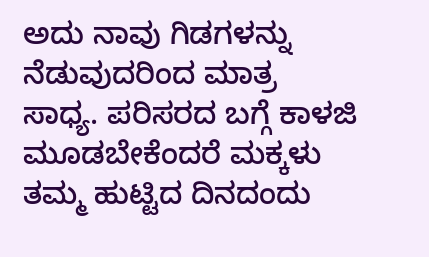ಅದು ನಾವು ಗಿಡಗಳನ್ನು ನೆಡುವುದರಿಂದ ಮಾತ್ರ ಸಾಧ್ಯ. ಪರಿಸರದ ಬಗ್ಗೆ ಕಾಳಜಿ ಮೂಡಬೇಕೆಂದರೆ ಮಕ್ಕಳು  ತಮ್ಮ ಹುಟ್ಟಿದ ದಿನದಂದು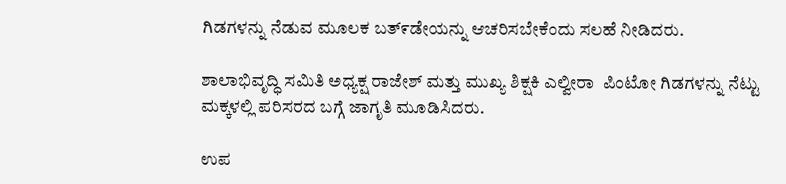ಗಿಡಗಳನ್ನು ನೆಡುವ ಮೂಲಕ ಬತ್೯ಡೇಯನ್ನು ಆಚರಿಸಬೇಕೆಂದು ಸಲಹೆ ನೀಡಿದರು.

ಶಾಲಾಭಿವೃದ್ಧಿ ಸಮಿತಿ ಅಧ್ಯಕ್ಷ ರಾಜೇಶ್ ಮತ್ತು ಮುಖ್ಯ ಶಿಕ್ಷಕಿ ಎಲ್ವೀರಾ  ಪಿಂಟೋ ಗಿಡಗಳನ್ನು ನೆಟ್ಟು ಮಕ್ಕಳಲ್ಲಿ ಪರಿಸರದ ಬಗ್ಗೆ ಜಾಗೃತಿ ಮೂಡಿಸಿದರು.

ಉಪ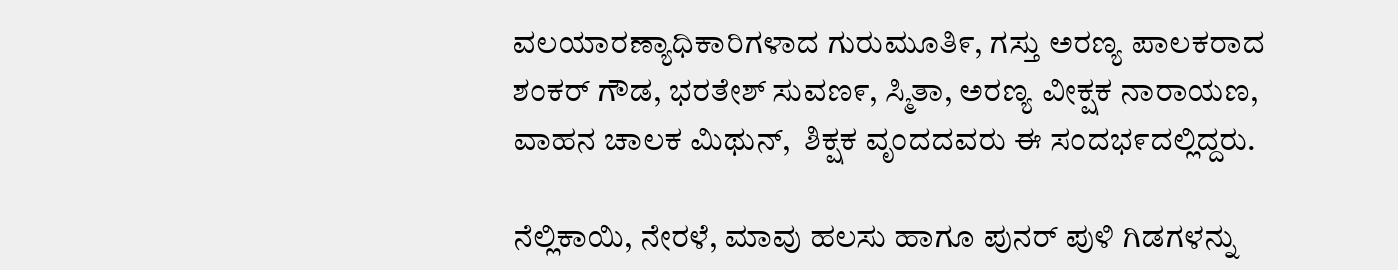ವಲಯಾರಣ್ಯಾಧಿಕಾರಿಗಳಾದ ಗುರುಮೂತಿ೯, ಗಸ್ತು ಅರಣ್ಯ ಪಾಲಕರಾದ ಶಂಕರ್ ಗೌಡ, ಭರತೇಶ್ ಸುವಣ೯, ಸ್ಮಿತಾ, ಅರಣ್ಯ ವೀಕ್ಷಕ ನಾರಾಯಣ, ವಾಹನ ಚಾಲಕ ಮಿಥುನ್,  ಶಿಕ್ಷಕ ವೃಂದದವರು ಈ ಸಂದಭ೯ದಲ್ಲಿದ್ದರು.

ನೆಲ್ಲಿಕಾಯಿ, ನೇರಳೆ, ಮಾವು ಹಲಸು ಹಾಗೂ ಪುನರ್ ಪುಳಿ ಗಿಡಗಳನ್ನು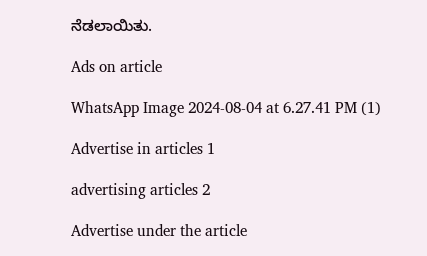ನೆಡಲಾಯಿತು.

Ads on article

WhatsApp Image 2024-08-04 at 6.27.41 PM (1)

Advertise in articles 1

advertising articles 2

Advertise under the article